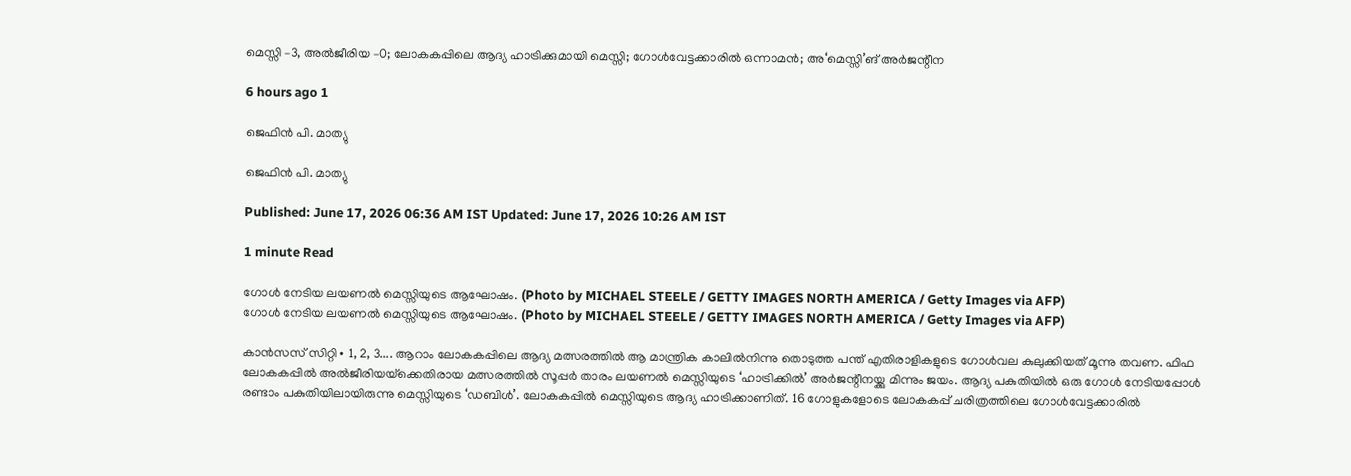മെസ്സി –3, അൽജീരിയ –0; ലോകകപ്പിലെ ആദ്യ ഹാട്രിക്കുമായി മെസ്സി; ഗോൾവേട്ടക്കാരിൽ ഒന്നാമൻ; അ‘മെസ്സി’ങ് അർജന്റീന

6 hours ago 1

ജെഫിൻ പി. മാത്യു

ജെഫിൻ പി. മാത്യു

Published: June 17, 2026 06:36 AM IST Updated: June 17, 2026 10:26 AM IST

1 minute Read

ഗോൾ നേടിയ ലയണൽ മെസ്സിയുടെ ആഘോഷം. (Photo by MICHAEL STEELE / GETTY IMAGES NORTH AMERICA / Getty Images via AFP)
ഗോൾ നേടിയ ലയണൽ മെസ്സിയുടെ ആഘോഷം. (Photo by MICHAEL STEELE / GETTY IMAGES NORTH AMERICA / Getty Images via AFP)

കാൻസസ് സിറ്റി∙ 1, 2, 3.... ആറാം ലോകകപ്പിലെ ആദ്യ മത്സരത്തിൽ ആ മാന്ത്രിക കാലിൽനിന്നു തൊടുത്ത പന്ത് എതിരാളികളുടെ ഗോൾവല കുലുക്കിയത് മൂന്നു തവണ. ഫിഫ ലോകകപ്പിൽ അൽജീരിയയ്‌ക്കെതിരായ മത്സരത്തിൽ സൂപ്പർ താരം ലയണൽ മെസ്സിയുടെ ‘ഹാട്രിക്കിൽ’ അർജന്റീനയ്ക്കു മിന്നും ജയം. ആദ്യ പകുതിയിൽ ഒരു ഗോൾ നേടിയപ്പോൾ രണ്ടാം പകുതിയിലായിരുന്നു മെസ്സിയുടെ ‘ഡബിൾ’. ലോകകപ്പിൽ മെസ്സിയുടെ ആദ്യ ഹാട്രിക്കാണിത്. 16 ഗോളുകളോടെ ലോകകപ്പ് ചരിത്രത്തിലെ ഗോൾവേട്ടക്കാരിൽ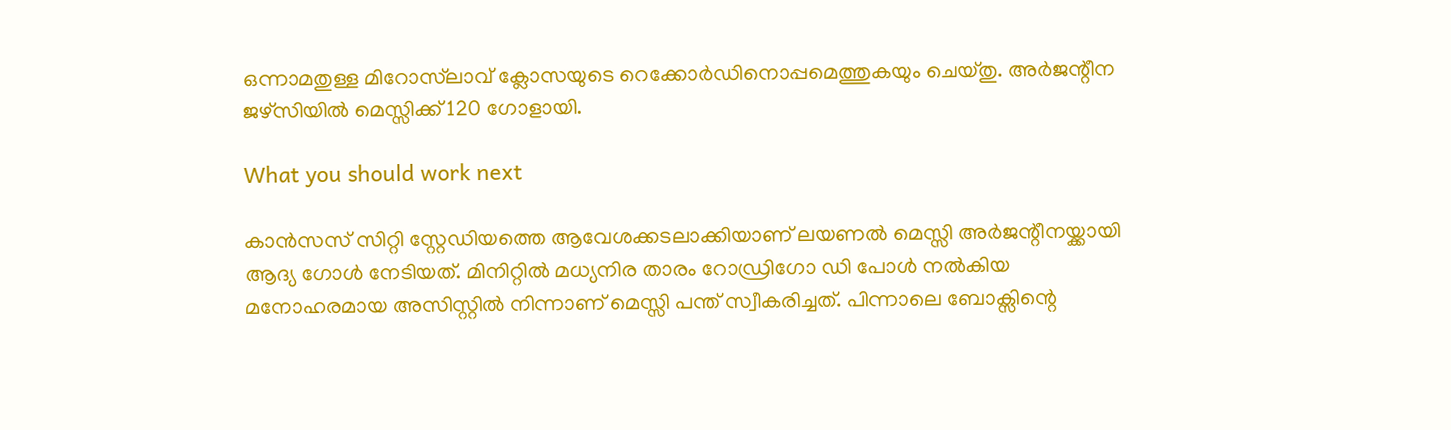ഒന്നാമതുള്ള മിറോസ്‌ലാവ് ക്ലോസയുടെ റെക്കോർഡിനൊപ്പമെത്തുകയും ചെയ്തു. അർജന്റീന ജഴ്സിയിൽ മെസ്സിക്ക് 120 ഗോളായി.

What you should work next

കാൻസസ് സിറ്റി സ്റ്റേഡിയത്തെ ആവേശക്കടലാക്കിയാണ് ലയണൽ മെസ്സി അർജന്റീനയ്ക്കായി ആദ്യ ഗോൾ നേടിയത്. മിനിറ്റിൽ മധ്യനിര താരം റോഡ്രിഗോ ഡി പോൾ നൽകിയ മനോഹരമായ അസിസ്റ്റിൽ നിന്നാണ് മെസ്സി പന്ത് സ്വീകരിച്ചത്. പിന്നാലെ ബോക്സിന്റെ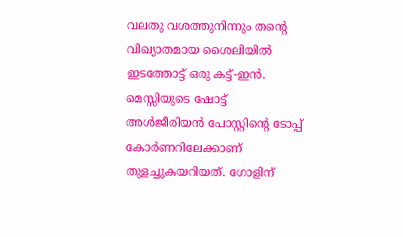വലതു വശത്തുനിന്നും തന്റെ വിഖ്യാതമായ ശൈലിയിൽ ഇടത്തോട്ട് ഒരു കട്ട്-ഇൻ. മെസ്സിയുടെ ഷോട്ട് അൾജീരിയൻ പോസ്റ്റിന്റെ ടോപ്പ് കോർണറിലേക്കാണ് തുളച്ചുകയറിയത്. ഗോളിന്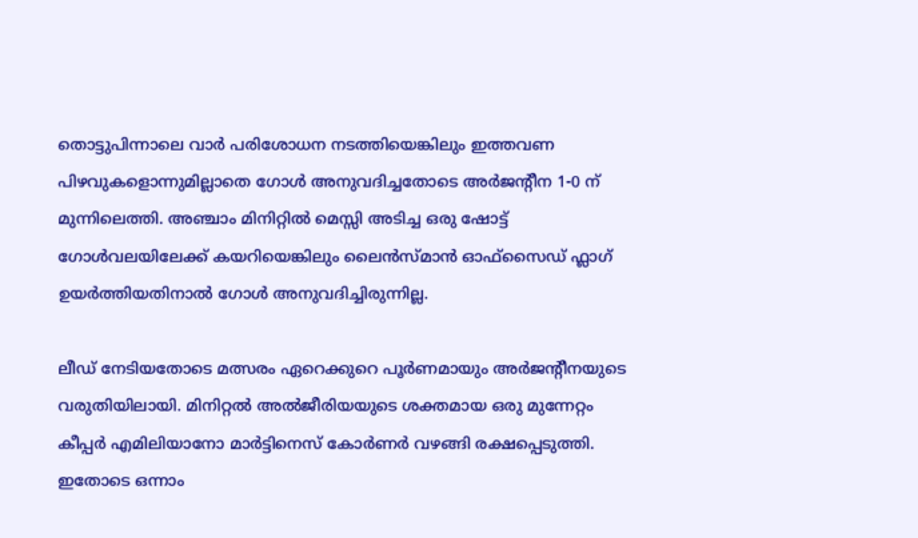തൊട്ടുപിന്നാലെ വാർ പരിശോധന നടത്തിയെങ്കിലും ഇത്തവണ പിഴവുകളൊന്നുമില്ലാതെ ഗോൾ അനുവദിച്ചതോടെ അർജന്റീന 1-0 ന് മുന്നിലെത്തി. അഞ്ചാം മിനിറ്റിൽ മെസ്സി അടിച്ച ഒരു ഷോട്ട് ഗോൾവലയിലേക്ക് കയറിയെങ്കിലും ലൈൻസ്‌മാൻ ഓഫ്‌സൈഡ് ഫ്ലാഗ് ഉയർത്തിയതിനാൽ ഗോൾ അനുവദിച്ചിരുന്നില്ല.

ലീഡ് നേടിയതോടെ മത്സരം ഏറെക്കുറെ പൂർണമായും അർജന്റീനയുടെ വരുതിയിലായി. മിനിറ്റൽ അൽജീരിയയുടെ ശക്തമായ ഒരു മുന്നേറ്റം കീപ്പർ എമിലിയാനോ മാർട്ടിനെസ് കോർണർ വഴങ്ങി രക്ഷപ്പെടുത്തി. ഇതോടെ ഒന്നാം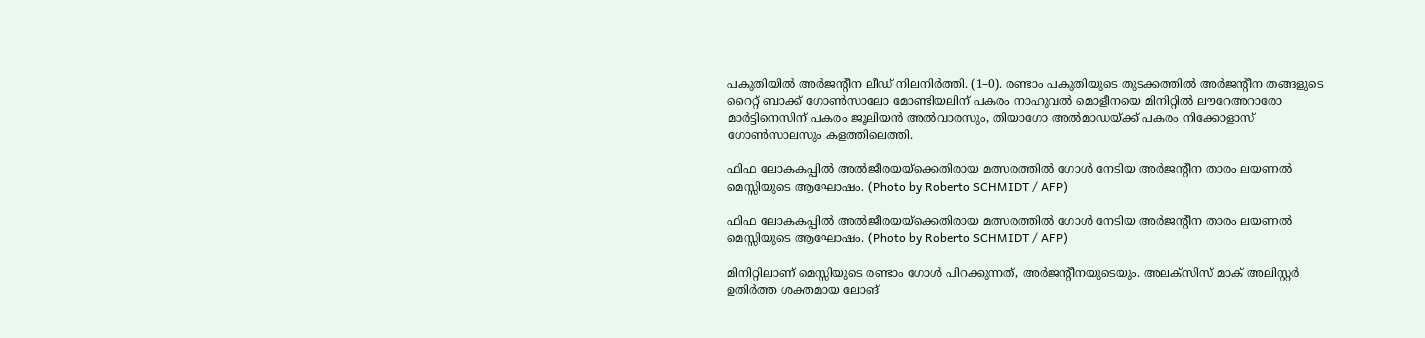പകുതിയിൽ അർജന്റീന ലീഡ് നിലനിർത്തി. (1–0). രണ്ടാം പകുതിയുടെ തുടക്കത്തിൽ അർജന്റീന തങ്ങളുടെ റൈറ്റ് ബാക്ക് ഗോൺസാലോ മോണ്ടിയലിന് പകരം നാഹുവൽ മൊളീനയെ മിനിറ്റിൽ ലൗറേഅറാരോ മാർട്ടിനെസിന് പകരം ജൂലിയൻ അൽവാരസും, തിയാഗോ അൽമാഡയ്ക്ക് പകരം നിക്കോളാസ് ഗോൺസാലസും കളത്തിലെത്തി.

ഫിഫ ലോകകപ്പിൽ അൽജീരയയ്‌ക്കെതിരായ മത്സരത്തിൽ ഗോൾ നേടിയ അർജന്റീന താരം ലയണൽ മെസ്സിയുടെ ആഘോഷം. (Photo by Roberto SCHMIDT / AFP)

ഫിഫ ലോകകപ്പിൽ അൽജീരയയ്‌ക്കെതിരായ മത്സരത്തിൽ ഗോൾ നേടിയ അർജന്റീന താരം ലയണൽ മെസ്സിയുടെ ആഘോഷം. (Photo by Roberto SCHMIDT / AFP)

മിനിറ്റിലാണ് മെസ്സിയുടെ രണ്ടാം ഗോൾ പിറക്കുന്നത്, അർജന്റീനയുടെയും. അലക്സിസ് മാക് അലിസ്റ്റർ ഉതിർത്ത ശക്തമായ ലോങ്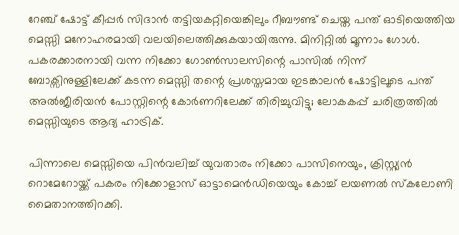റേഞ്ച് ഷോട്ട് കീപ്പർ സിദാൻ തട്ടിയകറ്റിയെങ്കിലും റീബൗണ്ട് ചെയ്ത പന്ത് ഓടിയെത്തിയ മെസ്സി മനോഹരമായി വലയിലെത്തിക്കുകയായിരുന്നു. മിനിറ്റിൽ മൂന്നാം ഗോൾ. പകരക്കാരനായി വന്ന നിക്കോ ഗോൺസാലസിന്റെ പാസിൽ നിന്ന് ബോക്സിനുള്ളിലേക്ക് കടന്ന മെസ്സി തന്റെ പ്രശസ്തമായ ഇടങ്കാലൻ ഷോട്ടിലൂടെ പന്ത് അൽജീരിയൻ പോസ്റ്റിന്റെ കോർണറിലേക്ക് തിരിച്ചുവിട്ടു; ലോകകപ്പ് ചരിത്രത്തിൽ മെസ്സിയുടെ ആദ്യ ഹാട്രിക്.

പിന്നാലെ മെസ്സിയെ പിൻവലിച്ച് യുവതാരം നിക്കോ പാസിനെയും, ക്രിസ്റ്റ്യൻ റൊമേറോയ്ക്ക് പകരം നിക്കോളാസ് ഓട്ടാമെൻഡിയെയും കോച്ച് ലയണൽ സ്കലോണി മൈതാനത്തിറക്കി.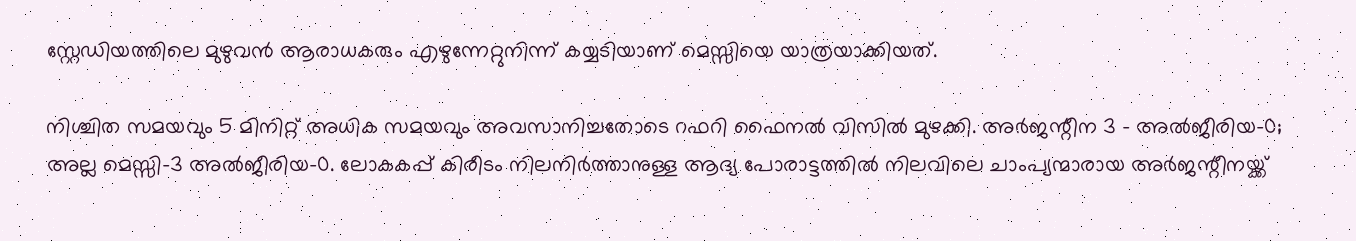സ്റ്റേഡിയത്തിലെ മുഴുവൻ ആരാധകരും എഴുന്നേറ്റുനിന്ന് കയ്യടിയാണ് മെസ്സിയെ യാത്രയാക്കിയത്.

നിശ്ചിത സമയവും 5 മിനിറ്റ് അധിക സമയവും അവസാനിച്ചതോടെ റഫറി ഫൈനൽ വിസിൽ മുഴക്കി. അർജന്റീന 3 - അൽജീരിയ–0; അല്ല മെസ്സി–3 അൽജീരിയ–0. ലോകകപ്പ് കിരീടം നിലനിർത്താനുള്ള ആദ്യ പോരാട്ടത്തിൽ നിലവിലെ ചാംപ്യന്മാരായ അർജന്റീനയ്ക്ക്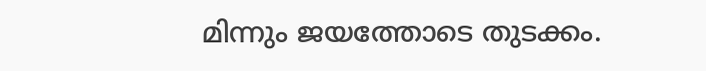മിന്നും ജയത്തോടെ തുടക്കം.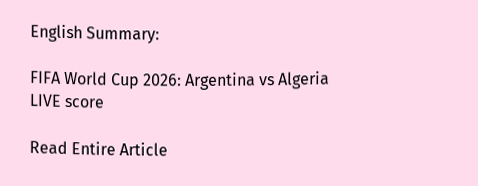English Summary:

FIFA World Cup 2026: Argentina vs Algeria LIVE score

Read Entire Article